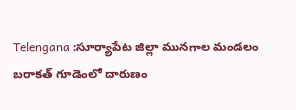Telengana :సూర్యాపేట జిల్లా మునగాల మండలం బరాకత్ గూడెంలో దారుణం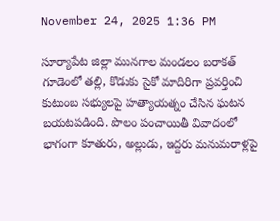November 24, 2025 1:36 PM

సూర్యాపేట జిల్లా మునగాల మండలం బరాకత్ గూడెంలో తల్లి, కొడుకు సైకో మాదిరిగా ప్రవర్తించి కుటుంబ సభ్యులపై హత్యాయత్నం చేసిన ఘటన బయటపడింది. పొలం పంచాయితీ వివాదంలో భాగంగా కూతురు, అల్లుడు, ఇద్దరు మనుమరాళ్లపై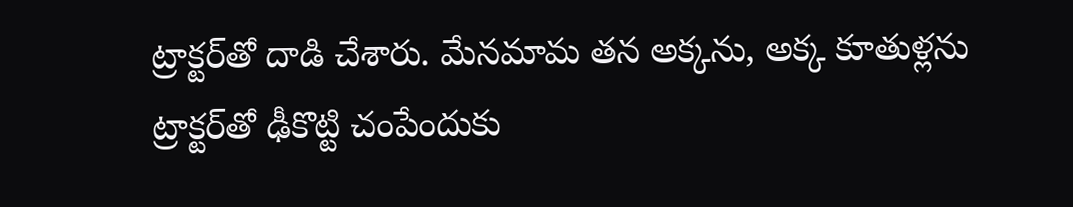ట్రాక్టర్‌తో దాడి చేశారు. మేనమామ తన అక్కను, అక్క కూతుళ్లను ట్రాక్టర్‌తో ఢీకొట్టి చంపేందుకు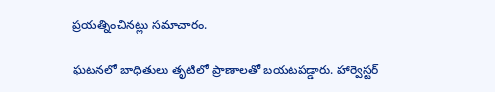ప్రయత్నించినట్లు సమాచారం.

ఘటనలో బాధితులు తృటిలో ప్రాణాలతో బయటపడ్డారు. హార్వెస్టర్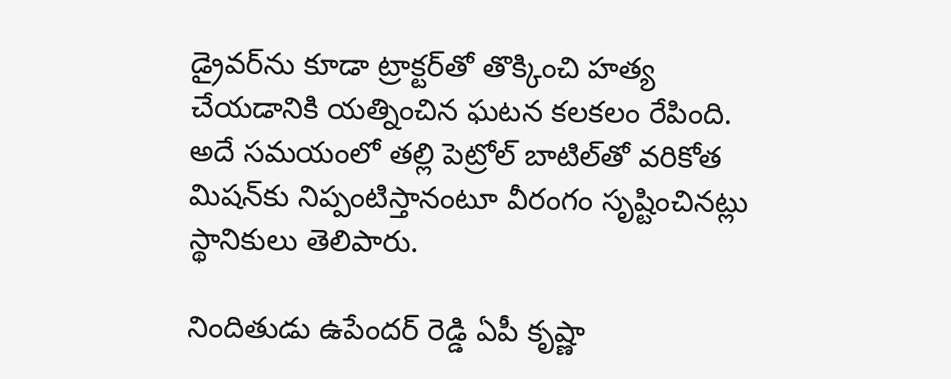డ్రైవర్‌ను కూడా ట్రాక్టర్‌తో తొక్కించి హత్య చేయడానికి యత్నించిన ఘటన కలకలం రేపింది. అదే సమయంలో తల్లి పెట్రోల్ బాటిల్‌తో వరికోత మిషన్‌కు నిప్పంటిస్తానంటూ వీరంగం సృష్టించినట్లు స్థానికులు తెలిపారు.

నిందితుడు ఉపేందర్ రెడ్డి ఏపీ కృష్ణా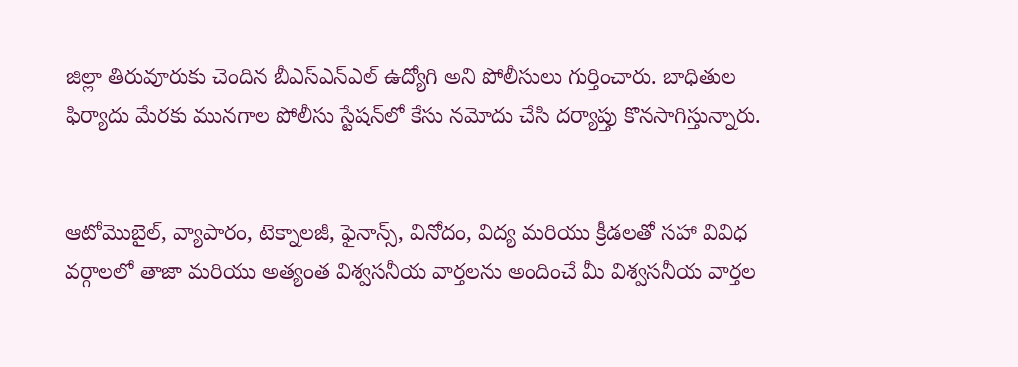జిల్లా తిరువూరుకు చెందిన బీఎస్‌ఎన్‌ఎల్ ఉద్యోగి అని పోలీసులు గుర్తించారు. బాధితుల ఫిర్యాదు మేరకు మునగాల పోలీసు స్టేషన్‌లో కేసు నమోదు చేసి దర్యాప్తు కొనసాగిస్తున్నారు.


ఆటోమొబైల్, వ్యాపారం, టెక్నాలజీ, ఫైనాన్స్, వినోదం, విద్య మరియు క్రీడలతో సహా వివిధ వర్గాలలో తాజా మరియు అత్యంత విశ్వసనీయ వార్తలను అందించే మీ విశ్వసనీయ వార్తల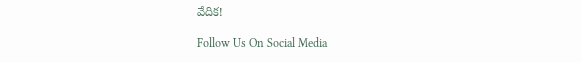వేదిక!

Follow Us On Social Media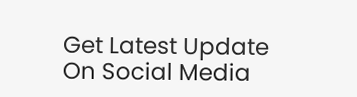Get Latest Update On Social Media